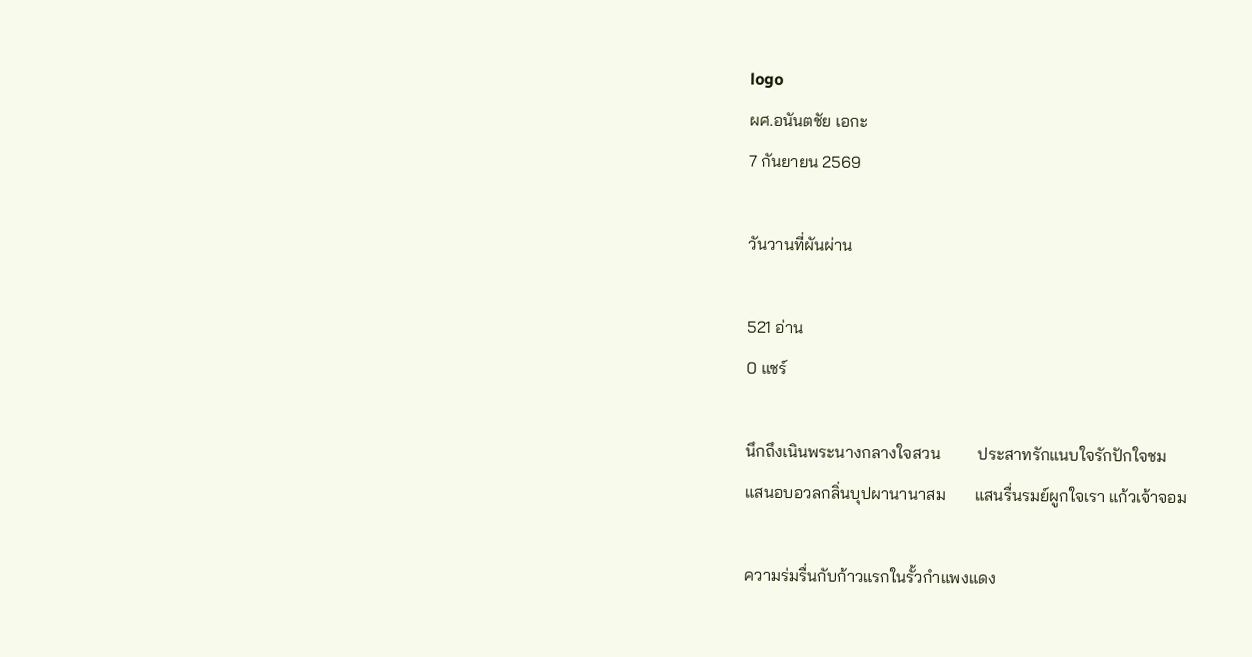logo
ผศ.อนันตชัย เอกะ
7 กันยายน 2569

วันวานที่ผันผ่าน

521 อ่าน
0 แชร์

นึกถึงเนินพระนางกลางใจสวน         ประสาทรักแนบใจรักปักใจชม
แสนอบอวลกลิ่นบุปผานานาสม       แสนรื่นรมย์ผูกใจเรา แก้วเจ้าจอม

ความร่มรื่นกับก้าวแรกในรั้วกำแพงแดง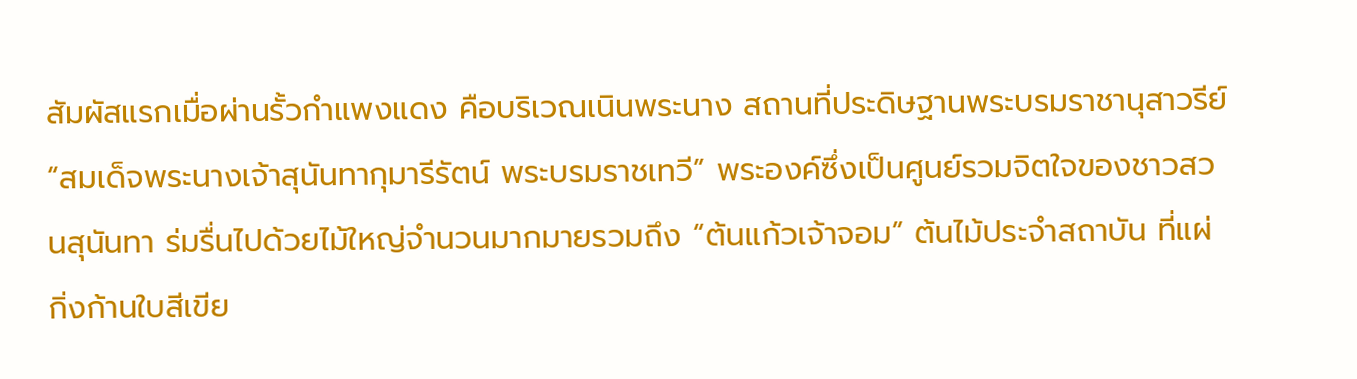สัมผัสแรกเมื่อผ่านรั้วกำแพงแดง คือบริเวณเนินพระนาง สถานที่ประดิษฐานพระบรมราชานุสาวรีย์ “สมเด็จพระนางเจ้าสุนันทากุมารีรัตน์ พระบรมราชเทวี” พระองค์ซึ่งเป็นศูนย์รวมจิตใจของชาวสวนสุนันทา ร่มรื่นไปด้วยไม้ใหญ่จำนวนมากมายรวมถึง “ต้นแก้วเจ้าจอม” ต้นไม้ประจำสถาบัน ที่แผ่กิ่งก้านใบสีเขีย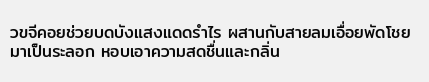วขจีคอยช่วยบดบังแสงแดดรำไร ผสานกับสายลมเอื่อยพัดโชยมาเป็นระลอก หอบเอาความสดชื่นและกลิ่น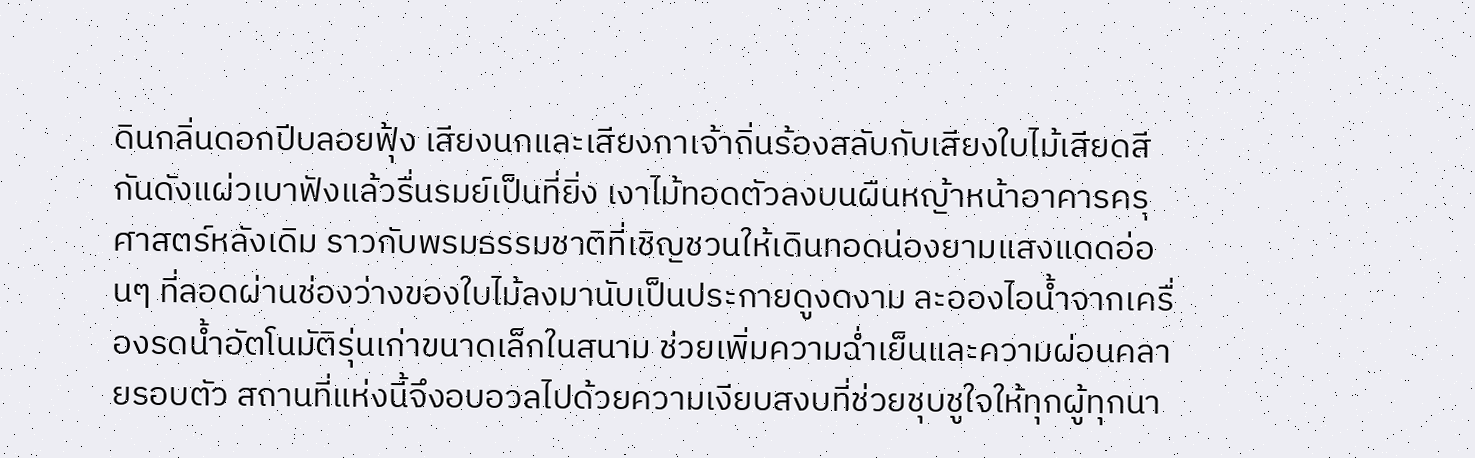ดินกลิ่นดอกปีบลอยฟุ้ง เสียงนกและเสียงกาเจ้าถิ่นร้องสลับกับเสียงใบไม้เสียดสีกันดังแผ่วเบาฟังแล้วรื่นรมย์เป็นที่ยิ่ง เงาไม้ทอดตัวลงบนผืนหญ้าหน้าอาคารครุศาสตร์หลังเดิม ราวกับพรมธรรมชาติที่เชิญชวนให้เดินทอดน่องยามแสงแดดอ่อนๆ ที่ลอดผ่านช่องว่างของใบไม้ลงมานับเป็นประกายดูงดงาม ละอองไอน้ำจากเครื่องรดน้ำอัตโนมัติรุ่นเก่าขนาดเล็กในสนาม ช่วยเพิ่มความฉ่ำเย็นและความผ่อนคลายรอบตัว สถานที่แห่งนี้จึงอบอวลไปด้วยความเงียบสงบที่ช่วยชุบชูใจให้ทุกผู้ทุกนา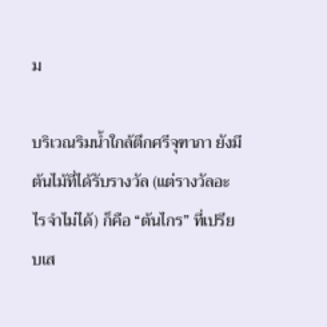ม

บริเวณริมน้ำใกล้ตึกศรีจุฑาภา ยังมีต้นไม้ที่ได้รับรางวัล (แต่รางวัลอะไรจำไม่ได้) ก็คือ “ต้นไกร” ที่เปรียบเส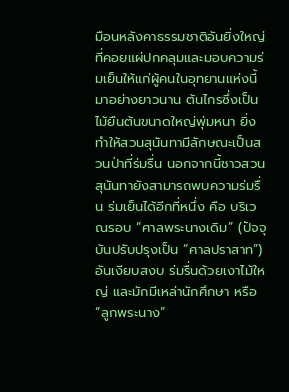มือนหลังคาธรรมชาติอันยิ่งใหญ่ที่คอยแผ่ปกคลุมและมอบความร่มเย็นให้แก่ผู้คนในอุทยานแห่งนี้มาอย่างยาวนาน ต้นไกรซึ่งเป็นไม้ยืนต้นขนาดใหญ่พุ่มหนา ยิ่งทำให้สวนสุนันทามีลักษณะเป็นสวนป่าที่ร่มรื่น นอกจากนี้ชาวสวนสุนันทายังสามารถพบความร่มรื่น ร่มเย็นได้อีกที่หนึ่ง คือ บริเวณรอบ “ศาลพระนางเดิม” (ปัจจุบันปรับปรุงเป็น “ศาลปราสาท”) อันเงียบสงบ ร่มรื่นด้วยเงาไม้ใหญ่ และมักมีเหล่านักศึกษา หรือ “ลูกพระนาง”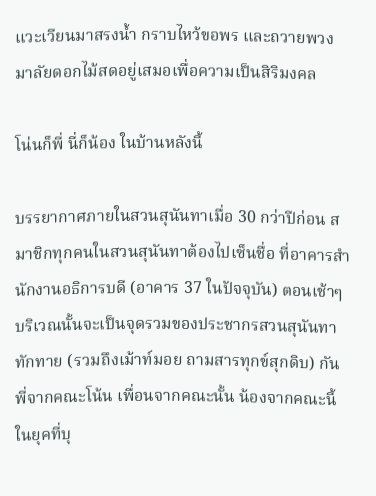แวะเวียนมาสรงน้ำ กราบไหว้ขอพร และถวายพวงมาลัยดอกไม้สดอยู่เสมอเพื่อความเป็นสิริมงคล

โน่นก็พี่ นี่ก็น้อง ในบ้านหลังนี้

บรรยากาศภายในสวนสุนันทาเมื่อ 30 กว่าปีก่อน สมาชิกทุกคนในสวนสุนันทาต้องไปเซ็นชื่อ ที่อาคารสำนักงานอธิการบดี (อาคาร 37 ในปัจจุบัน) ตอนเช้าๆ บริเวณนั้นจะเป็นจุดรวมของประชากรสวนสุนันทา ทักทาย (รวมถึงเม้าท์มอย ถามสารทุกข์สุกดิบ) กัน พี่จากคณะโน้น เพื่อนจากคณะนั้น น้องจากคณะนี้ ในยุคที่บุ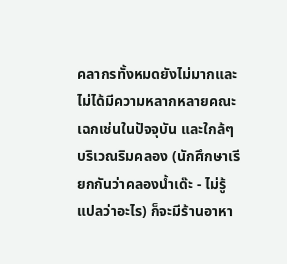คลากรทั้งหมดยังไม่มากและไม่ได้มีความหลากหลายคณะเฉกเช่นในปัจจุบัน และใกล้ๆ บริเวณริมคลอง (นักศึกษาเรียกกันว่าคลองน้ำเด๊ะ - ไม่รู้แปลว่าอะไร) ก็จะมีร้านอาหา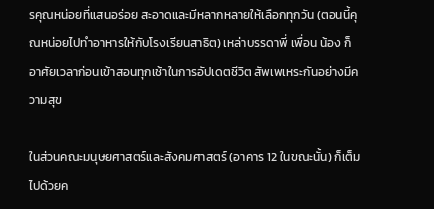รคุณหน่อยที่แสนอร่อย สะอาดและมีหลากหลายให้เลือกทุกวัน (ตอนนี้คุณหน่อยไปทำอาหารให้กับโรงเรียนสาธิต) เหล่าบรรดาพี่ เพื่อน น้อง ก็อาศัยเวลาก่อนเข้าสอนทุกเช้าในการอัปเดตชีวิต สัพเพเหระกันอย่างมีความสุข

ในส่วนคณะมนุษยศาสตร์และสังคมศาสตร์ (อาคาร 12 ในขณะนั้น) ก็เต็มไปด้วยค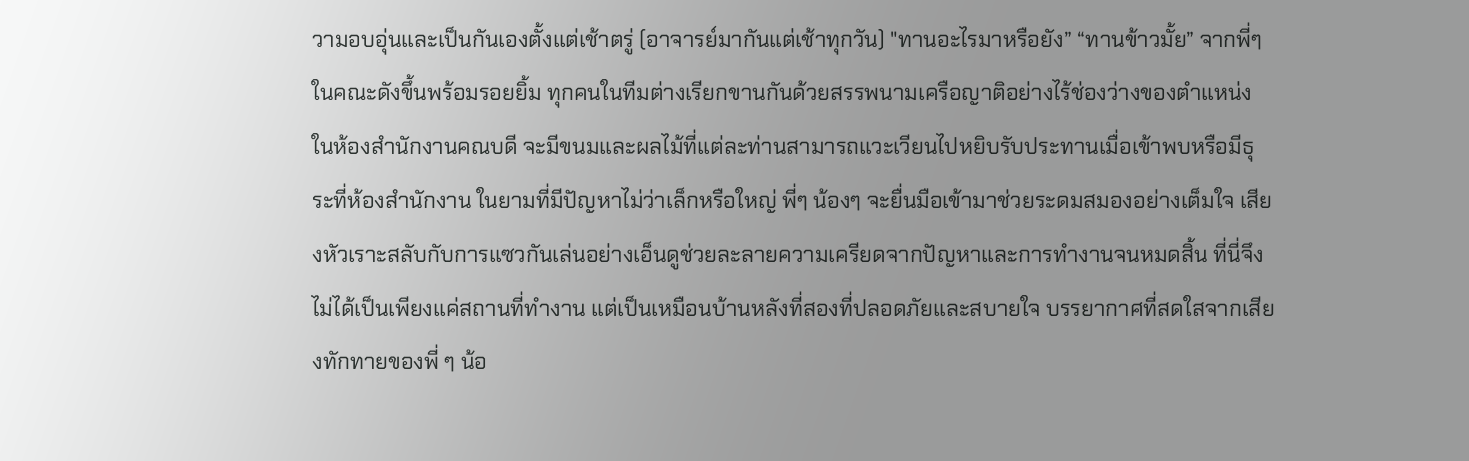วามอบอุ่นและเป็นกันเองตั้งแต่เช้าตรู่ (อาจารย์มากันแต่เช้าทุกวัน) "ทานอะไรมาหรือยัง” “ทานข้าวมั้ย” จากพี่ๆ ในคณะดังขึ้นพร้อมรอยยิ้ม ทุกคนในทีมต่างเรียกขานกันด้วยสรรพนามเครือญาติอย่างไร้ช่องว่างของตำแหน่ง ในห้องสำนักงานคณบดี จะมีขนมและผลไม้ที่แต่ละท่านสามารถแวะเวียนไปหยิบรับประทานเมื่อเข้าพบหรือมีธุระที่ห้องสำนักงาน ในยามที่มีปัญหาไม่ว่าเล็กหรือใหญ่ พี่ๆ น้องๆ จะยื่นมือเข้ามาช่วยระดมสมองอย่างเต็มใจ เสียงหัวเราะสลับกับการแซวกันเล่นอย่างเอ็นดูช่วยละลายความเครียดจากปัญหาและการทำงานจนหมดสิ้น ที่นี่จึงไม่ได้เป็นเพียงแค่สถานที่ทำงาน แต่เป็นเหมือนบ้านหลังที่สองที่ปลอดภัยและสบายใจ บรรยากาศที่สดใสจากเสียงทักทายของพี่ ๆ น้อ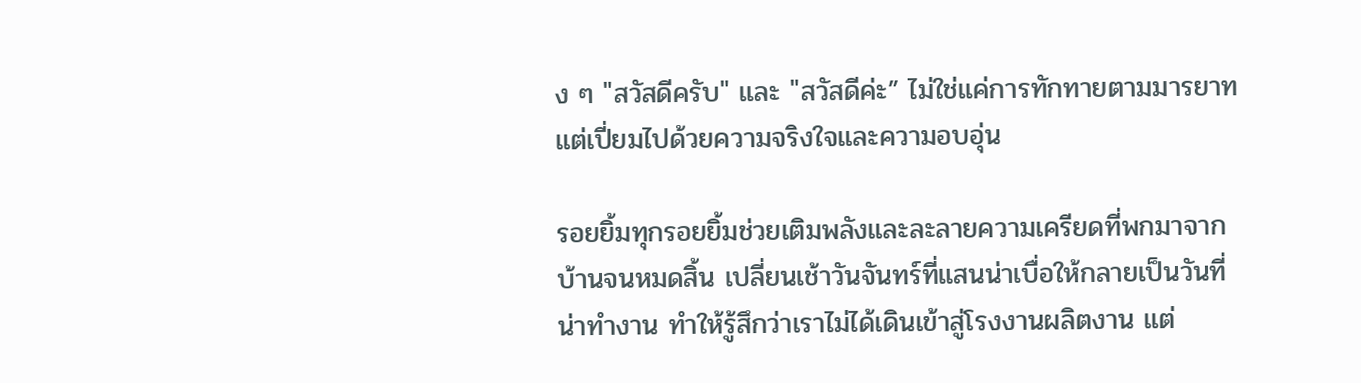ง ๆ "สวัสดีครับ" และ "สวัสดีค่ะ” ไม่ใช่แค่การทักทายตามมารยาท แต่เปี่ยมไปด้วยความจริงใจและความอบอุ่น

รอยยิ้มทุกรอยยิ้มช่วยเติมพลังและละลายความเครียดที่พกมาจากบ้านจนหมดสิ้น เปลี่ยนเช้าวันจันทร์ที่แสนน่าเบื่อให้กลายเป็นวันที่น่าทำงาน ทำให้รู้สึกว่าเราไม่ได้เดินเข้าสู่โรงงานผลิตงาน แต่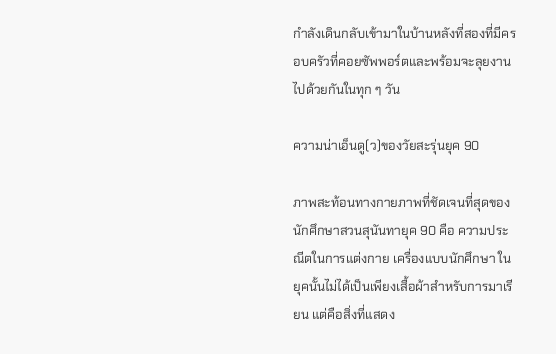กำลังเดินกลับเข้ามาในบ้านหลังที่สองที่มีครอบครัวที่คอยซัพพอร์ตและพร้อมจะลุยงานไปด้วยกันในทุก ๆ วัน

ความน่าเอ็นดู(ว)ของวัยสะรุ่นยุค 90

ภาพสะท้อนทางกายภาพที่ชัดเจนที่สุดของนักศึกษาสวนสุนันทายุค 90 คือ ความประณีตในการแต่งกาย เครื่องแบบนักศึกษา ในยุคนั้นไม่ได้เป็นเพียงเสื้อผ้าสำหรับการมาเรียน แต่คือสิ่งที่แสดง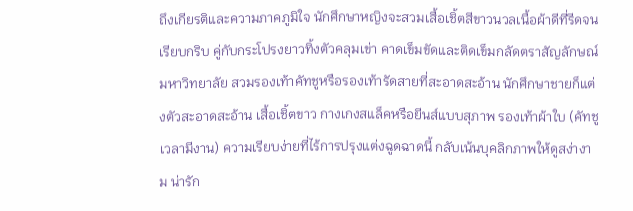ถึงเกียรติและความภาคภูมิใจ นักศึกษาหญิงจะสวมเสื้อเชิ้ตสีขาวนวลเนื้อผ้าดีที่รีดจนเรียบกริบ คู่กับกระโปรงยาวทิ้งตัวคลุมเข่า คาดเข็มขัดและติดเข็มกลัดตราสัญลักษณ์มหาวิทยาลัย สวมรองเท้าคัทชูหรือรองเท้ารัดสายที่สะอาดสะอ้าน นักศึกษาชายก็แต่งตัวสะอาดสะอ้าน เสื้อเชิ้ตขาว กางเกงสแล็คหรือยีนส์แบบสุภาพ รองเท้าผ้าใบ (คัทชูเวลามีงาน) ความเรียบง่ายที่ไร้การปรุงแต่งฉูดฉาดนี้ กลับเน้นบุคลิกภาพให้ดูสง่างาม น่ารัก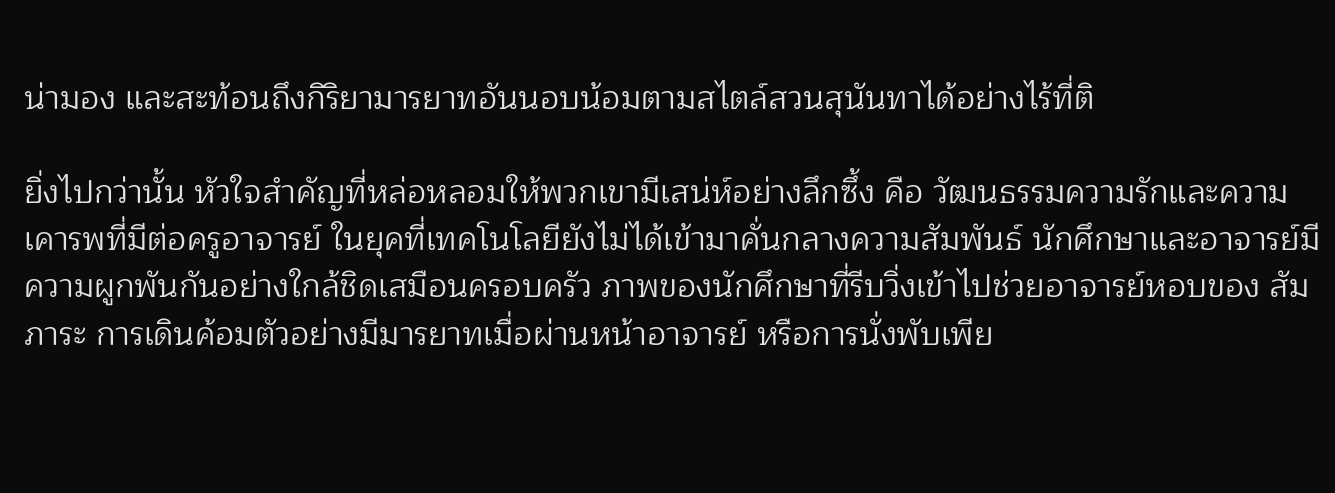น่ามอง และสะท้อนถึงกิริยามารยาทอันนอบน้อมตามสไตล์สวนสุนันทาได้อย่างไร้ที่ติ

ยิ่งไปกว่านั้น หัวใจสำคัญที่หล่อหลอมให้พวกเขามีเสน่ห์อย่างลึกซึ้ง คือ วัฒนธรรมความรักและความเคารพที่มีต่อครูอาจารย์ ในยุคที่เทคโนโลยียังไม่ได้เข้ามาคั่นกลางความสัมพันธ์ นักศึกษาและอาจารย์มีความผูกพันกันอย่างใกล้ชิดเสมือนครอบครัว ภาพของนักศึกษาที่รีบวิ่งเข้าไปช่วยอาจารย์หอบของ สัมภาระ การเดินค้อมตัวอย่างมีมารยาทเมื่อผ่านหน้าอาจารย์ หรือการนั่งพับเพีย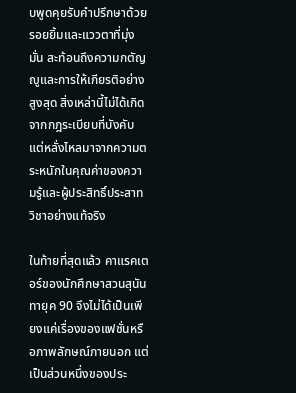บพูดคุยรับคำปรึกษาด้วยรอยยิ้มและแววตาที่มุ่งมั่น สะท้อนถึงความกตัญญูและการให้เกียรติอย่างสูงสุด สิ่งเหล่านี้ไม่ได้เกิดจากกฎระเบียบที่บังคับ แต่หลั่งไหลมาจากความตระหนักในคุณค่าของความรู้และผู้ประสิทธิ์ประสาทวิชาอย่างแท้จริง

ในท้ายที่สุดแล้ว คาแรคเตอร์ของนักศึกษาสวนสุนันทายุค 90 จึงไม่ได้เป็นเพียงแค่เรื่องของแฟชั่นหรือภาพลักษณ์ภายนอก แต่เป็นส่วนหนึ่งของประ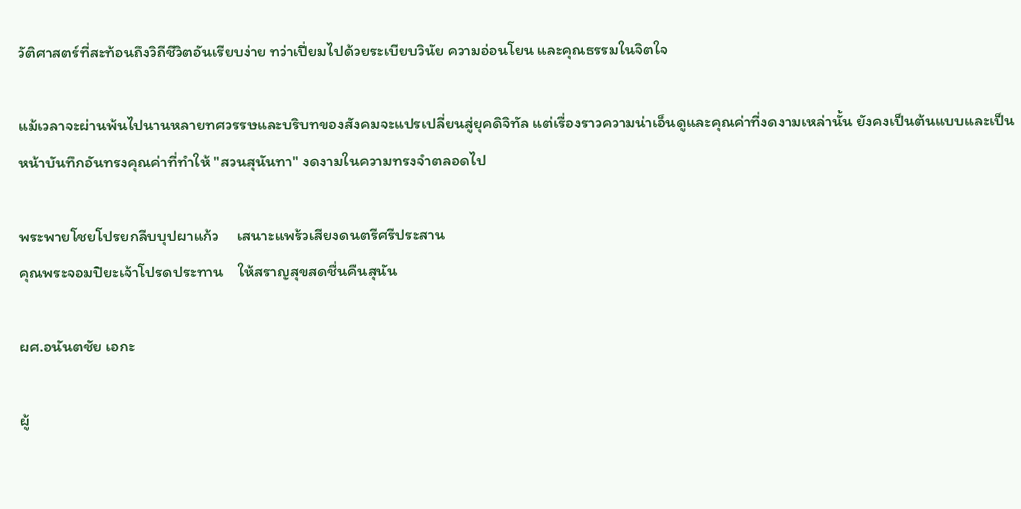วัติศาสตร์ที่สะท้อนถึงวิถีชีวิตอันเรียบง่าย ทว่าเปี่ยมไปด้วยระเบียบวินัย ความอ่อนโยน และคุณธรรมในจิตใจ

แม้เวลาจะผ่านพ้นไปนานหลายทศวรรษและบริบทของสังคมจะแปรเปลี่ยนสู่ยุคดิจิทัล แต่เรื่องราวความน่าเอ็นดูและคุณค่าที่งดงามเหล่านั้น ยังคงเป็นต้นแบบและเป็นหน้าบันทึกอันทรงคุณค่าที่ทำให้ "สวนสุนันทา" งดงามในความทรงจำตลอดไป

พระพายโชยโปรยกลีบบุปผาแก้ว     เสนาะแพร้วเสียงดนตรีศรีประสาน
คุณพระจอมปิยะเจ้าโปรดประทาน    ให้สราญสุขสดชื่นคืนสุนัน

ผศ.อนันตชัย เอกะ

ผู้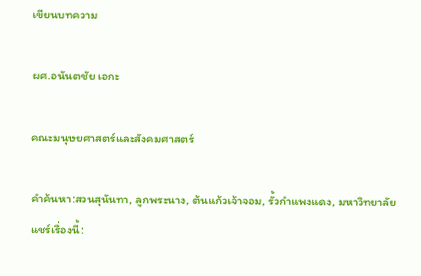เขียนบทความ

ผศ.อนันตชัย เอกะ

คณะมนุษยศาสตร์และสังคมศาสตร์

คำค้นหา:สวนสุนันทา, ลูกพระนาง, ต้นแก้วเจ้าจอม, รั้วกำแพงแดง, มหาวิทยาลัย
แชร์เรื่องนี้: